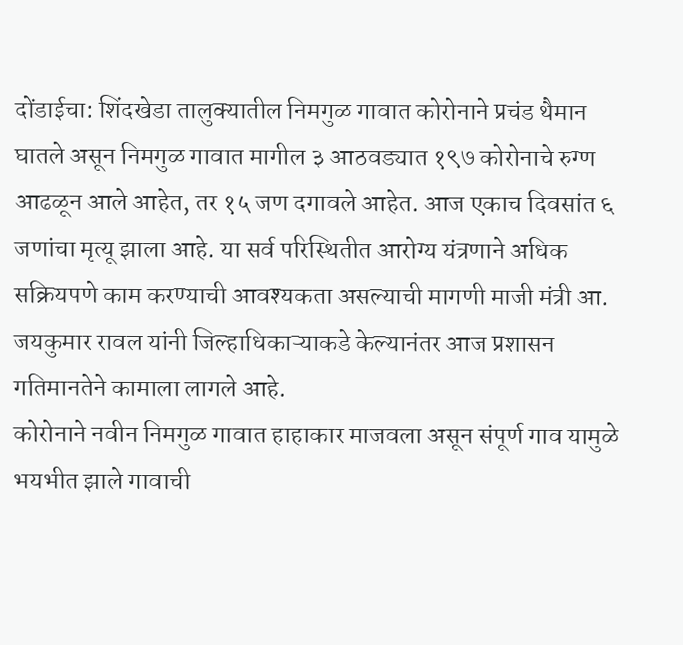दोंडाईचा: शिंदखेडा तालुक्यातील निमगुळ गावात कोरोनाने प्रचंड थैमान घातले असून निमगुळ गावात मागील ३ आठवड्यात १९७ कोरोनाचे रुग्ण आढळून आले आहेत, तर १५ जण दगावले आहेत. आज एकाच दिवसांत ६ जणांचा मृत्यू झाला आहे. या सर्व परिस्थितीत आरोग्य यंत्रणाने अधिक सक्रियपणे काम करण्याची आवश्यकता असल्याची मागणी माजी मंत्री आ. जयकुमार रावल यांनी जिल्हाधिकाऱ्याकडे केल्यानंतर आज प्रशासन गतिमानतेने कामाला लागले आहे.
कोरोनाने नवीन निमगुळ गावात हाहाकार माजवला असून संपूर्ण गाव यामुळे भयभीत झाले गावाची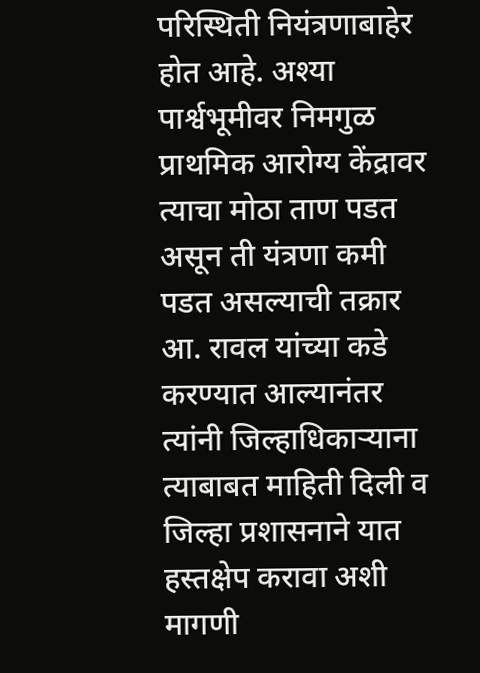परिस्थिती नियंत्रणाबाहेर होत आहे. अश्या पार्श्वभूमीवर निमगुळ प्राथमिक आरोग्य केंद्रावर त्याचा मोठा ताण पडत असून ती यंत्रणा कमी पडत असल्याची तक्रार आ. रावल यांच्या कडे करण्यात आल्यानंतर त्यांनी जिल्हाधिकाऱ्याना त्याबाबत माहिती दिली व जिल्हा प्रशासनाने यात हस्तक्षेप करावा अशी मागणी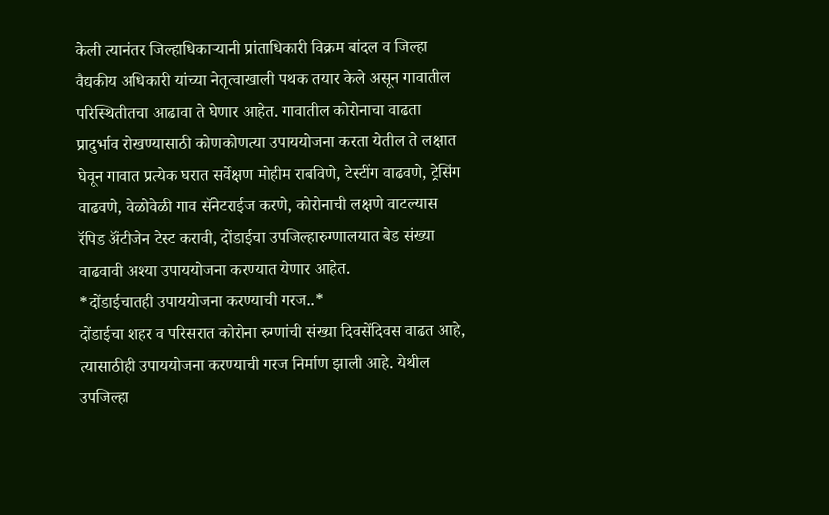केली त्यानंतर जिल्हाधिकाऱ्यानी प्रांताधिकारी विक्रम बांदल व जिल्हा वैद्यकीय अधिकारी यांच्या नेतृत्वाखाली पथक तयार केले असून गावातील परिस्थितीतचा आढावा ते घेणार आहेत. गावातील कोरोनाचा वाढता प्रादुर्भाव रोखण्यासाठी कोणकोणत्या उपाययोजना करता येतील ते लक्षात घेवून गावात प्रत्येक घरात सर्वेक्षण मोहीम राबविणे, टेस्टींग वाढवणे, ट्रेसिंग वाढवणे, वेळोवेळी गाव सॅनेटराईज करणे, कोरोनाची लक्षणे वाटल्यास रॅपिड ॲंटीजेन टेस्ट करावी, दोंडाईचा उपजिल्हारुग्णालयात बेड संख्या वाढवावी अश्या उपाययोजना करण्यात येणार आहेत.
*दोंडाईचातही उपाययोजना करण्याची गरज..*
दोंडाईचा शहर व परिसरात कोरोना रुग्णांची संख्या दिवसेंदिवस वाढत आहे, त्यासाठीही उपाययोजना करण्याची गरज निर्माण झाली आहे. येथील उपजिल्हा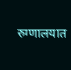रुग्णालयात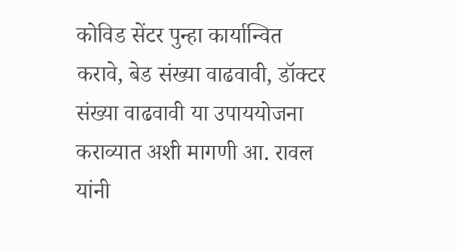कोविड सेंटर पुन्हा कार्यान्वित करावे, बेड संख्या वाढवावी, डॉक्टर संख्या वाढवावी या उपाययोजना कराव्यात अशी मागणी आ. रावल यांनी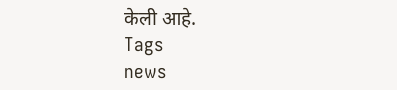केली आहे.
Tags
news